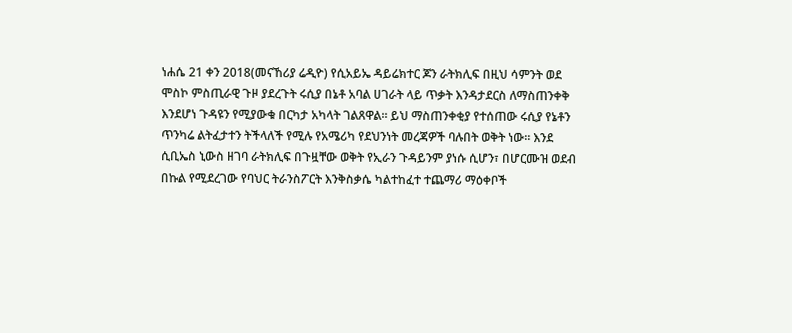ነሐሴ 21 ቀን 2018(መናኸሪያ ሬዲዮ) የሲአይኤ ዳይሬክተር ጆን ራትክሊፍ በዚህ ሳምንት ወደ ሞስኮ ምስጢራዊ ጉዞ ያደረጉት ሩሲያ በኔቶ አባል ሀገራት ላይ ጥቃት እንዳታደርስ ለማስጠንቀቅ እንደሆነ ጉዳዩን የሚያውቁ በርካታ አካላት ገልጸዋል። ይህ ማስጠንቀቂያ የተሰጠው ሩሲያ የኔቶን ጥንካሬ ልትፈታተን ትችላለች የሚሉ የአሜሪካ የደህንነት መረጃዎች ባሉበት ወቅት ነው። እንደ ሲቢኤስ ኒውስ ዘገባ ራትክሊፍ በጉዟቸው ወቅት የኢራን ጉዳይንም ያነሱ ሲሆን፣ በሆርሙዝ ወደብ በኩል የሚደረገው የባህር ትራንስፖርት እንቅስቃሴ ካልተከፈተ ተጨማሪ ማዕቀቦች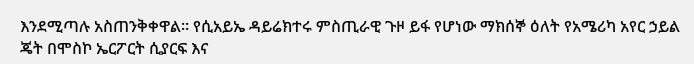እንደሚጣሉ አስጠንቅቀዋል። የሲአይኤ ዳይሬክተሩ ምስጢራዊ ጉዞ ይፋ የሆነው ማክሰኞ ዕለት የአሜሪካ አየር ኃይል ጄት በሞስኮ ኤርፖርት ሲያርፍ እና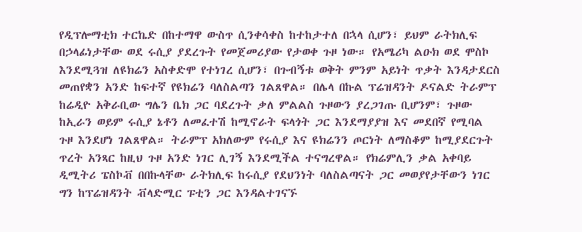የዲፕሎማቲክ ተርኬድ በከተማዋ ውስጥ ሲንቀሳቀስ ከተከታተለ በኋላ ሲሆን፣ ይህም ራትክሊፍ በኃላፊነታቸው ወደ ሩሲያ ያደረጉት የመጀመሪያው የታወቀ ጉዞ ነው። የአሜሪካ ልዑክ ወደ ሞስኮ እንደሚጓዝ ለዩክሬን አስቀድሞ የተነገረ ሲሆን፣ በጉብኝቱ ወቅት ምንም አይነት ጥቃት እንዳታደርስ መጠየቋን አንድ ከፍተኛ የዩክሬን ባለስልጣን ገልጸዋል። በሌላ በኩል ፕሬዝዳንት ዶናልድ ትራምፕ ከሬዲዮ አቅራቢው ግሌን ቤክ ጋር ባደረጉት ቃለ ምልልስ ጉዞውን ያረጋገጡ ቢሆንም፣ ጉዞው ከኢራን ወይም ሩሲያ ኔቶን ለመፈተሽ ከሚኖራት ፍላጎት ጋር እንደማያያዝ እና መደበኛ የሚባል ጉዞ እንደሆነ ገልጸዋል። ትራምፕ አክለውም የሩሲያ እና ዩክሬንን ጦርነት ለማስቆም ከሚያደርጉት ጥረት አንጻር ከዚህ ጉዞ አንድ ነገር ሊገኝ እንደሚችል ተናግረዋል። የክሬምሊን ቃል አቀባይ ዲሚትሪ ፔስኮቭ በበኩላቸው ራትክሊፍ ከሩሲያ የደህንነት ባለስልጣናት ጋር መወያየታቸውን ነገር ግን ከፕሬዝዳንት ቭላድሚር ፑቲን ጋር እንዳልተገናኙ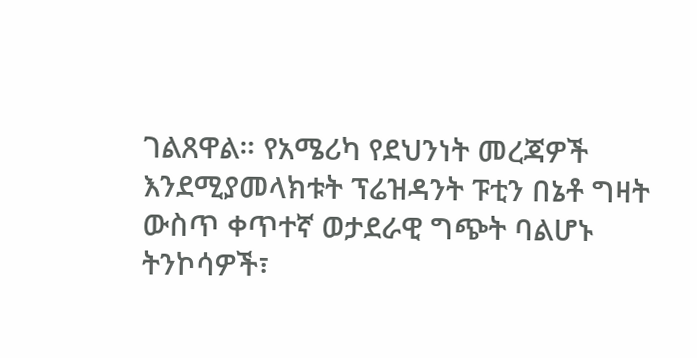ገልጸዋል። የአሜሪካ የደህንነት መረጃዎች እንደሚያመላክቱት ፕሬዝዳንት ፑቲን በኔቶ ግዛት ውስጥ ቀጥተኛ ወታደራዊ ግጭት ባልሆኑ ትንኮሳዎች፣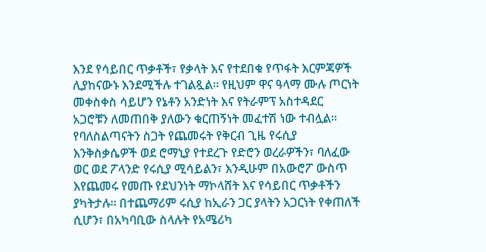እንደ የሳይበር ጥቃቶች፣ የቃላት እና የተደበቁ የጥፋት እርምጃዎች ሊያከናውኑ እንደሚችሉ ተገልጿል። የዚህም ዋና ዓላማ ሙሉ ጦርነት መቀስቀስ ሳይሆን የኔቶን አንድነት እና የትራምፕ አስተዳደር አጋሮቹን ለመጠበቅ ያለውን ቁርጠኝነት መፈተሽ ነው ተብሏል። የባለስልጣናትን ስጋት የጨመሩት የቅርብ ጊዜ የሩሲያ እንቅስቃሴዎች ወደ ሮማኒያ የተደረጉ የድሮን ወረራዎችን፣ ባለፈው ወር ወደ ፖላንድ የሩሲያ ሚሳይልን፣ እንዲሁም በአውሮፖ ውስጥ እየጨመሩ የመጡ የደህንነት ማኮላሸት እና የሳይበር ጥቃቶችን ያካትታሉ። በተጨማሪም ሩሲያ ከኢራን ጋር ያላትን አጋርነት የቀጠለች ሲሆን፣ በአካባቢው ስላሉት የአሜሪካ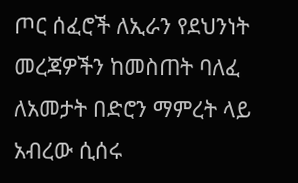ጦር ሰፈሮች ለኢራን የደህንነት መረጃዎችን ከመስጠት ባለፈ ለአመታት በድሮን ማምረት ላይ አብረው ሲሰሩ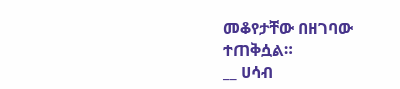መቆየታቸው በዘገባው ተጠቅሷል።
__ ሀሳብ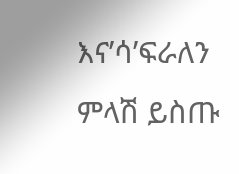እና’ሳ’ፍራለን
ምላሽ ይስጡ